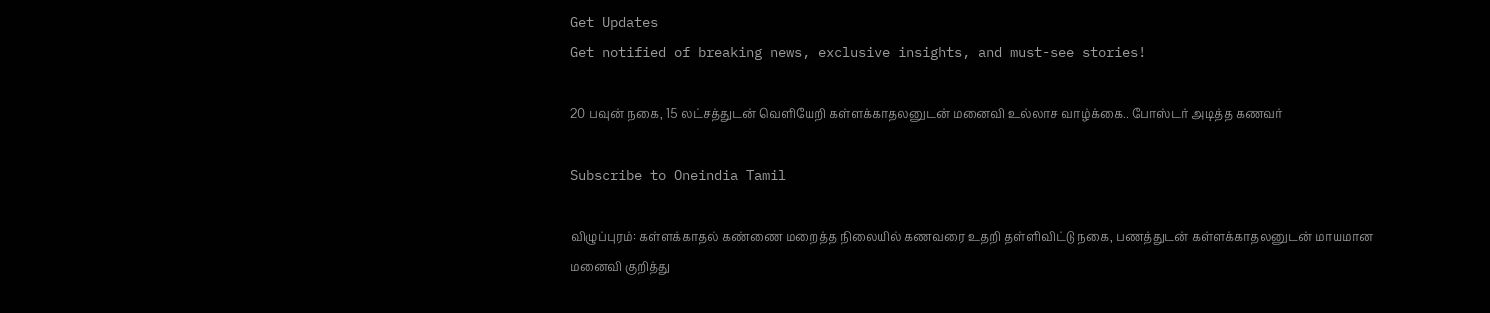Get Updates
Get notified of breaking news, exclusive insights, and must-see stories!

20 பவுன் நகை, 15 லட்சத்துடன் வெளியேறி கள்ளக்காதலனுடன் மனைவி உல்லாச வாழ்க்கை.. போஸ்டர் அடித்த கணவர்

Subscribe to Oneindia Tamil

விழுப்புரம்: கள்ளக்காதல் கண்ணை மறைத்த நிலையில் கணவரை உதறி தள்ளிவிட்டு நகை, பணத்துடன் கள்ளக்காதலனுடன் மாயமான மனைவி குறித்து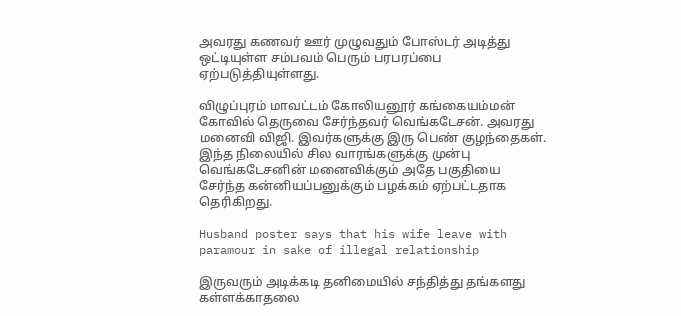அவரது கணவர் ஊர் முழுவதும் போஸ்டர் அடித்து ஒட்டியுள்ள சம்பவம் பெரும் பரபரப்பை ஏற்படுத்தியுள்ளது.

விழுப்புரம் மாவட்டம் கோலியனூர் கங்கையம்மன் கோவில் தெருவை சேர்ந்தவர் வெங்கடேசன். அவரது மனைவி விஜி. இவர்களுக்கு இரு பெண் குழந்தைகள். இந்த நிலையில் சில வாரங்களுக்கு முன்பு வெங்கடேசனின் மனைவிக்கும் அதே பகுதியை சேர்ந்த கன்னியப்பனுக்கும் பழக்கம் ஏற்பட்டதாக தெரிகிறது.

Husband poster says that his wife leave with paramour in sake of illegal relationship

இருவரும் அடிக்கடி தனிமையில் சந்தித்து தங்களது கள்ளக்காதலை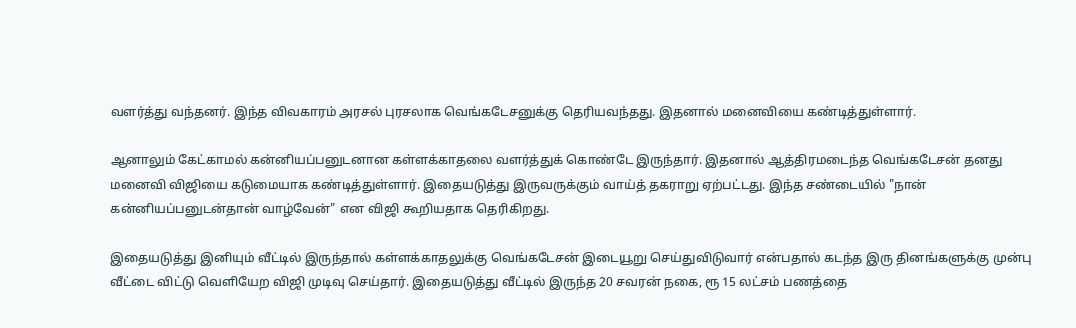வளர்த்து வந்தனர். இந்த விவகாரம் அரசல் புரசலாக வெங்கடேசனுக்கு தெரியவந்தது. இதனால் மனைவியை கண்டித்துள்ளார்.

ஆனாலும் கேட்காமல் கன்னியப்பனுடனான கள்ளக்காதலை வளர்த்துக் கொண்டே இருந்தார். இதனால் ஆத்திரமடைந்த வெங்கடேசன் தனது மனைவி விஜியை கடுமையாக கண்டித்துள்ளார். இதையடுத்து இருவருக்கும் வாய்த் தகராறு ஏற்பட்டது. இந்த சண்டையில் "நான் கன்னியப்பனுடன்தான் வாழ்வேன்" என விஜி கூறியதாக தெரிகிறது.

இதையடுத்து இனியும் வீட்டில் இருந்தால் கள்ளக்காதலுக்கு வெங்கடேசன் இடையூறு செய்துவிடுவார் என்பதால் கடந்த இரு தினங்களுக்கு முன்பு வீட்டை விட்டு வெளியேற விஜி முடிவு செய்தார். இதையடுத்து வீட்டில் இருந்த 20 சவரன் நகை, ரூ 15 லட்சம் பணத்தை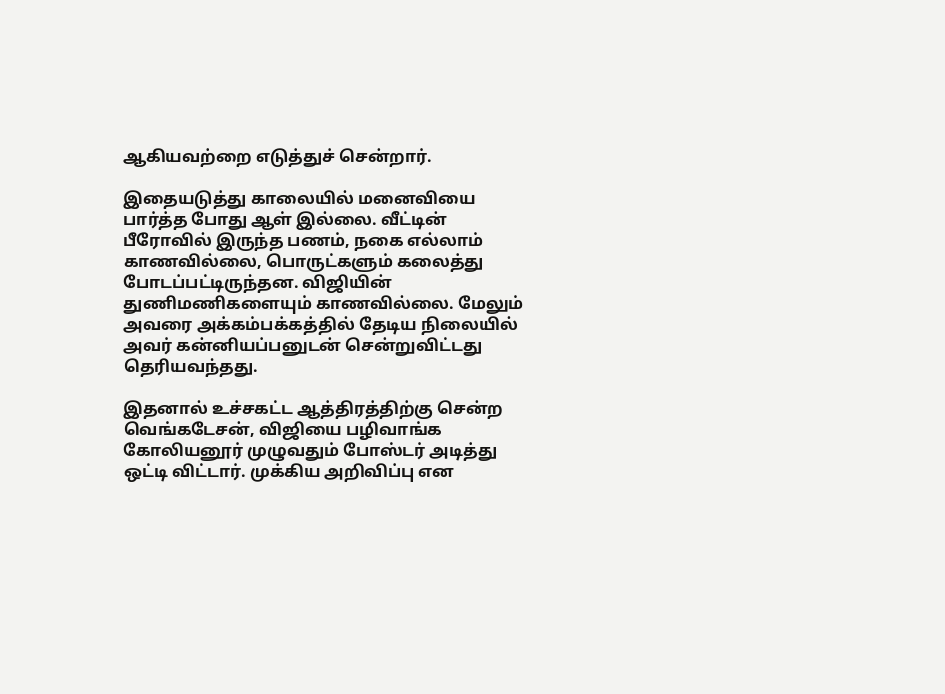ஆகியவற்றை எடுத்துச் சென்றார்.

இதையடுத்து காலையில் மனைவியை பார்த்த போது ஆள் இல்லை. வீட்டின் பீரோவில் இருந்த பணம், நகை எல்லாம் காணவில்லை, பொருட்களும் கலைத்து போடப்பட்டிருந்தன. விஜியின் துணிமணிகளையும் காணவில்லை. மேலும் அவரை அக்கம்பக்கத்தில் தேடிய நிலையில் அவர் கன்னியப்பனுடன் சென்றுவிட்டது தெரியவந்தது.

இதனால் உச்சகட்ட ஆத்திரத்திற்கு சென்ற வெங்கடேசன், விஜியை பழிவாங்க கோலியனூர் முழுவதும் போஸ்டர் அடித்து ஒட்டி விட்டார். முக்கிய அறிவிப்பு என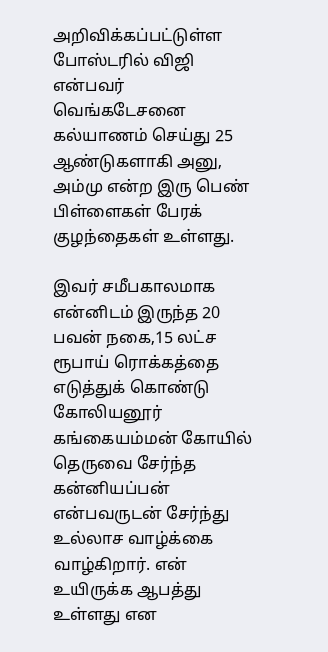அறிவிக்கப்பட்டுள்ள போஸ்டரில் விஜி என்பவர் வெங்கடேசனை கல்யாணம் செய்து 25 ஆண்டுகளாகி அனு, அம்மு என்ற இரு பெண் பிள்ளைகள் பேரக் குழந்தைகள் உள்ளது.

இவர் சமீபகாலமாக என்னிடம் இருந்த 20 பவன் நகை,15 லட்ச ரூபாய் ரொக்கத்தை எடுத்துக் கொண்டு கோலியனூர் கங்கையம்மன் கோயில் தெருவை சேர்ந்த கன்னியப்பன் என்பவருடன் சேர்ந்து உல்லாச வாழ்க்கை வாழ்கிறார். என் உயிருக்க ஆபத்து உள்ளது என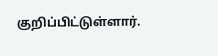குறிப்பிட்டுள்ளார்.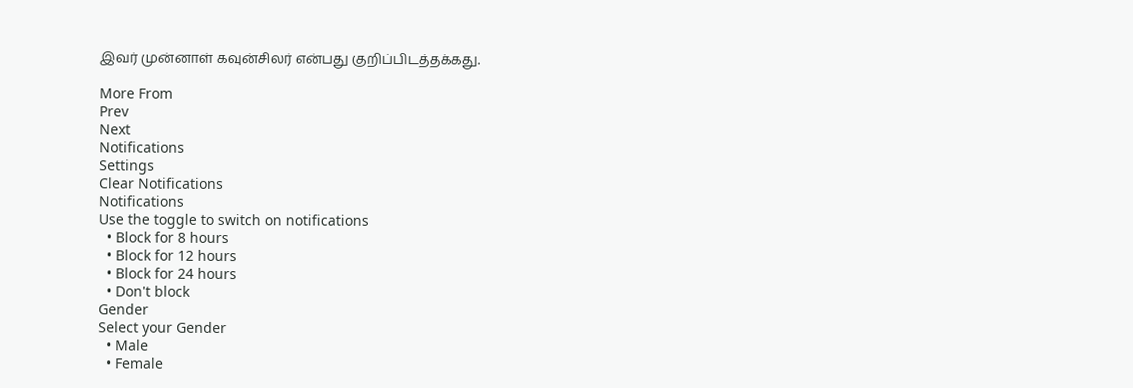இவர் முன்னாள் கவுன்சிலர் என்பது குறிப்பிடத்தக்கது.

More From
Prev
Next
Notifications
Settings
Clear Notifications
Notifications
Use the toggle to switch on notifications
  • Block for 8 hours
  • Block for 12 hours
  • Block for 24 hours
  • Don't block
Gender
Select your Gender
  • Male
  • Female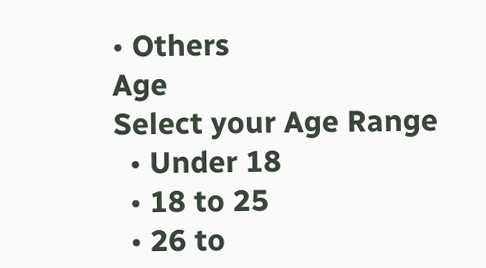• Others
Age
Select your Age Range
  • Under 18
  • 18 to 25
  • 26 to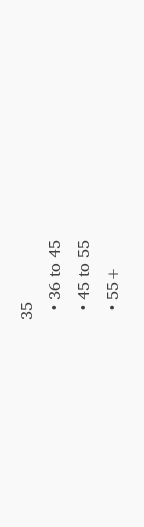35
  • 36 to 45
  • 45 to 55
  • 55+